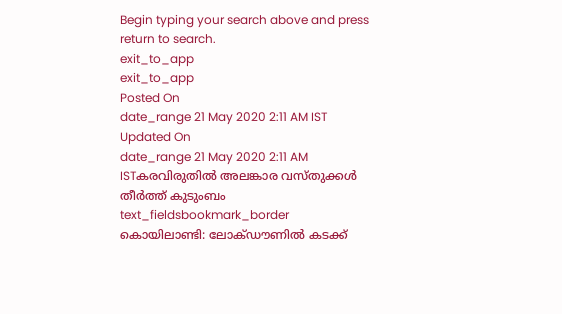Begin typing your search above and press return to search.
exit_to_app
exit_to_app
Posted On
date_range 21 May 2020 2:11 AM IST Updated On
date_range 21 May 2020 2:11 AM ISTകരവിരുതിൽ അലങ്കാര വസ്തുക്കൾ തീർത്ത് കുടുംബം
text_fieldsbookmark_border
കൊയിലാണ്ടി: ലോക്ഡൗണിൽ കടക്ക്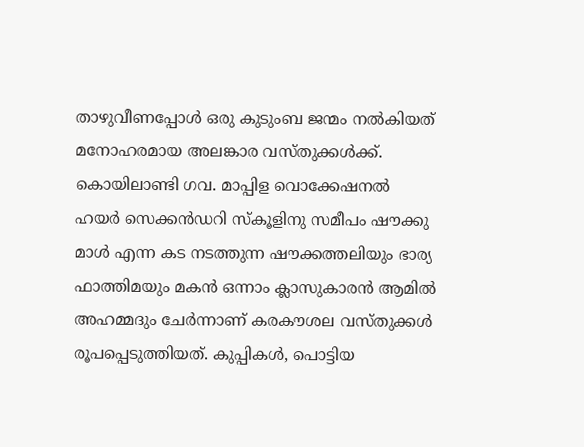താഴുവീണപ്പോൾ ഒരു കുടുംബ ജന്മം നൽകിയത് മനോഹരമായ അലങ്കാര വസ്തുക്കൾക്ക്. കൊയിലാണ്ടി ഗവ. മാപ്പിള വൊക്കേഷനൽ ഹയർ സെക്കൻഡറി സ്കൂളിനു സമീപം ഷൗക്കു മാൾ എന്ന കട നടത്തുന്ന ഷൗക്കത്തലിയും ഭാര്യ ഫാത്തിമയും മകൻ ഒന്നാം ക്ലാസുകാരൻ ആമിൽ അഹമ്മദും ചേർന്നാണ് കരകൗശല വസ്തുക്കൾ രൂപപ്പെടുത്തിയത്. കുപ്പികൾ, പൊട്ടിയ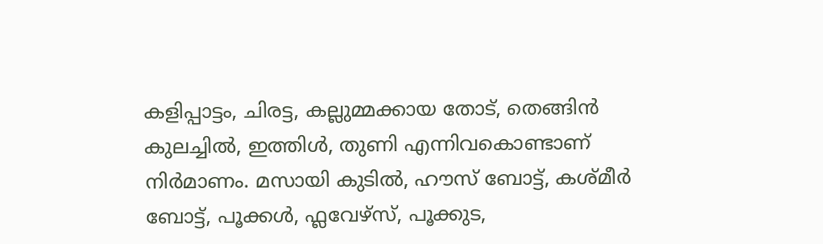കളിപ്പാട്ടം, ചിരട്ട, കല്ലുമ്മക്കായ തോട്, തെങ്ങിൻ കുലച്ചിൽ, ഇത്തിൾ, തുണി എന്നിവകൊണ്ടാണ് നിർമാണം. മസായി കുടിൽ, ഹൗസ് ബോട്ട്, കശ്മീർ ബോട്ട്, പൂക്കൾ, ഫ്ലവേഴ്സ്, പൂക്കുട,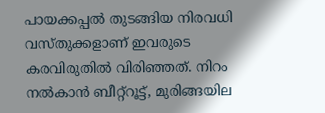പായക്കപ്പൽ തുടങ്ങിയ നിരവധി വസ്തുക്കളാണ് ഇവരുടെ കരവിരുതിൽ വിരിഞ്ഞത്. നിറം നൽകാൻ ബീറ്റ്റൂട്ട്, മുരിങ്ങയില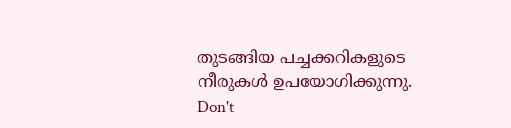തുടങ്ങിയ പച്ചക്കറികളുടെ നീരുകൾ ഉപയോഗിക്കുന്നു.
Don't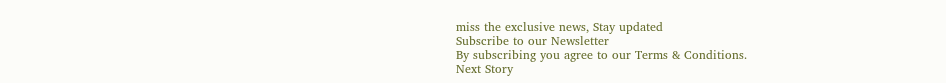miss the exclusive news, Stay updated
Subscribe to our Newsletter
By subscribing you agree to our Terms & Conditions.
Next Story